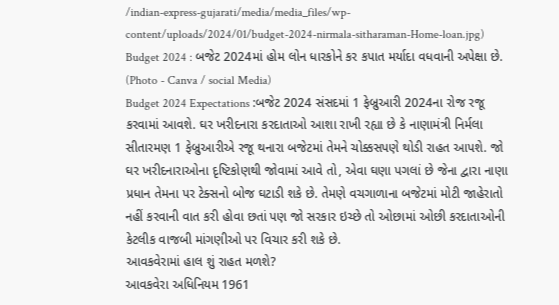/indian-express-gujarati/media/media_files/wp-content/uploads/2024/01/budget-2024-nirmala-sitharaman-Home-loan.jpg)
Budget 2024 : બજેટ 2024માં હોમ લોન ધારકોને કર કપાત મર્યાદા વધવાની અપેક્ષા છે. (Photo - Canva / social Media)
Budget 2024 Expectations :બજેટ 2024 સંસદમાં 1 ફેબ્રુઆરી 2024ના રોજ રજૂ કરવામાં આવશે. ઘર ખરીદનારા કરદાતાઓ આશા રાખી રહ્યા છે કે નાણામંત્રી નિર્મલા સીતારમણ 1 ફેબ્રુઆરીએ રજૂ થનારા બજેટમાં તેમને ચોક્કસપણે થોડી રાહત આપશે. જો ઘર ખરીદનારાઓના દૃષ્ટિકોણથી જોવામાં આવે તો, એવા ઘણા પગલાં છે જેના દ્વારા નાણા પ્રધાન તેમના પર ટેક્સનો બોજ ઘટાડી શકે છે. તેમણે વચગાળાના બજેટમાં મોટી જાહેરાતો નહીં કરવાની વાત કરી હોવા છતાં પણ જો સરકાર ઇચ્છે તો ઓછામાં ઓછી કરદાતાઓની કેટલીક વાજબી માંગણીઓ પર વિચાર કરી શકે છે.
આવકવેરામાં હાલ શું રાહત મળશે?
આવકવેરા અધિનિયમ 1961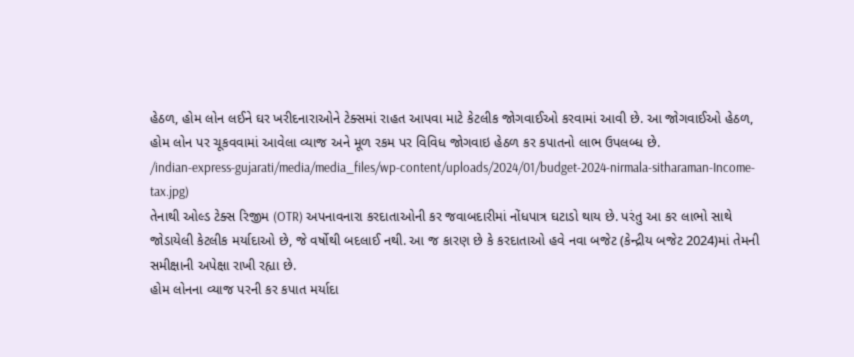હેઠળ, હોમ લોન લઈને ઘર ખરીદનારાઓને ટેક્સમાં રાહત આપવા માટે કેટલીક જોગવાઈઓ કરવામાં આવી છે. આ જોગવાઈઓ હેઠળ, હોમ લોન પર ચૂકવવામાં આવેલા વ્યાજ અને મૂળ રકમ પર વિવિધ જોગવાઇ હેઠળ કર કપાતનો લાભ ઉપલબ્ધ છે.
/indian-express-gujarati/media/media_files/wp-content/uploads/2024/01/budget-2024-nirmala-sitharaman-Income-tax.jpg)
તેનાથી ઓલ્ડ ટેક્સ રિજીમ (OTR) અપનાવનારા કરદાતાઓની કર જવાબદારીમાં નોંધપાત્ર ઘટાડો થાય છે. પરંતુ આ કર લાભો સાથે જોડાયેલી કેટલીક મર્યાદાઓ છે, જે વર્ષોથી બદલાઈ નથી. આ જ કારણ છે કે કરદાતાઓ હવે નવા બજેટ (કેન્દ્રીય બજેટ 2024)માં તેમની સમીક્ષાની અપેક્ષા રાખી રહ્યા છે.
હોમ લોનના વ્યાજ પરની કર કપાત મર્યાદા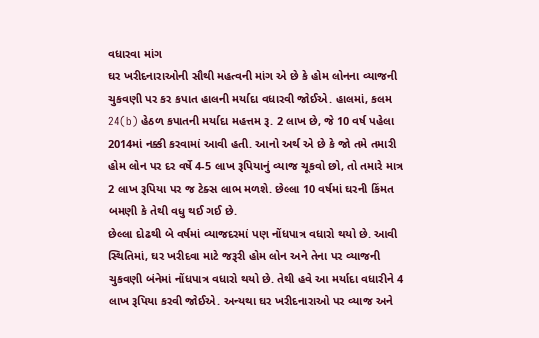વધારવા માંગ
ઘર ખરીદનારાઓની સૌથી મહત્વની માંગ એ છે કે હોમ લોનના વ્યાજની ચુકવણી પર કર કપાત હાલની મર્યાદા વધારવી જોઈએ. હાલમાં, કલમ 24(b) હેઠળ કપાતની મર્યાદા મહત્તમ રૂ. 2 લાખ છે, જે 10 વર્ષ પહેલા 2014માં નક્કી કરવામાં આવી હતી. આનો અર્થ એ છે કે જો તમે તમારી હોમ લોન પર દર વર્ષે 4-5 લાખ રૂપિયાનું વ્યાજ ચૂકવો છો, તો તમારે માત્ર 2 લાખ રૂપિયા પર જ ટેક્સ લાભ મળશે. છેલ્લા 10 વર્ષમાં ઘરની કિંમત બમણી કે તેથી વધુ થઈ ગઈ છે.
છેલ્લા દોઢથી બે વર્ષમાં વ્યાજદરમાં પણ નોંધપાત્ર વધારો થયો છે. આવી સ્થિતિમાં, ઘર ખરીદવા માટે જરૂરી હોમ લોન અને તેના પર વ્યાજની ચુકવણી બંનેમાં નોંધપાત્ર વધારો થયો છે. તેથી હવે આ મર્યાદા વધારીને 4 લાખ રૂપિયા કરવી જોઈએ. અન્યથા ઘર ખરીદનારાઓ પર વ્યાજ અને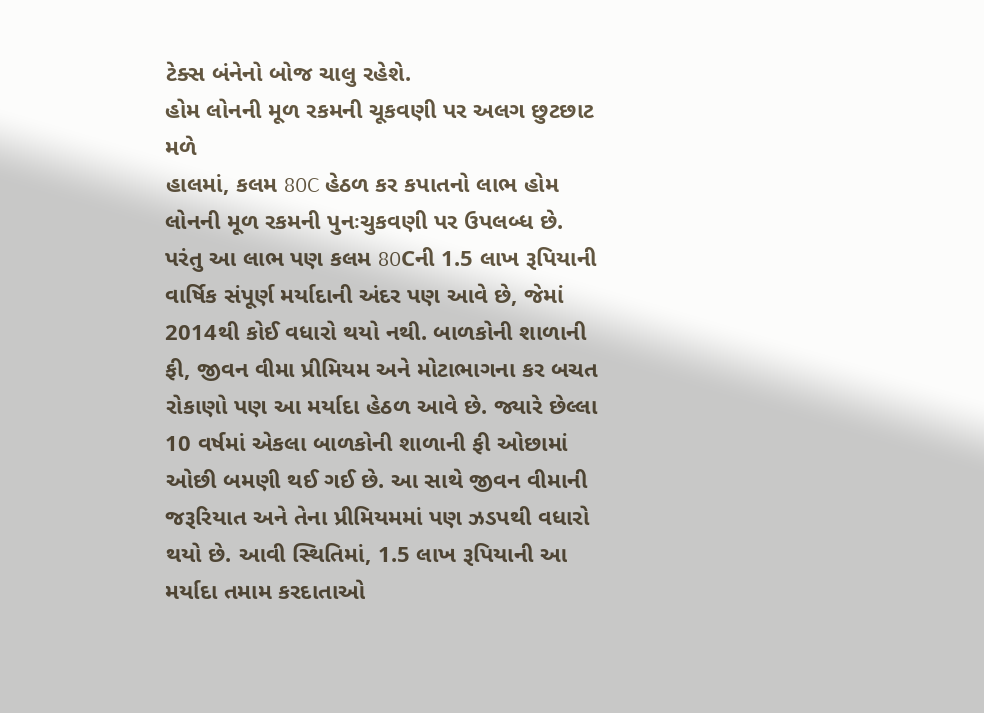ટેક્સ બંનેનો બોજ ચાલુ રહેશે.
હોમ લોનની મૂળ રકમની ચૂકવણી પર અલગ છુટછાટ મળે
હાલમાં, કલમ 80C હેઠળ કર કપાતનો લાભ હોમ લોનની મૂળ રકમની પુનઃચુકવણી પર ઉપલબ્ધ છે. પરંતુ આ લાભ પણ કલમ 80Cની 1.5 લાખ રૂપિયાની વાર્ષિક સંપૂર્ણ મર્યાદાની અંદર પણ આવે છે, જેમાં 2014થી કોઈ વધારો થયો નથી. બાળકોની શાળાની ફી, જીવન વીમા પ્રીમિયમ અને મોટાભાગના કર બચત રોકાણો પણ આ મર્યાદા હેઠળ આવે છે. જ્યારે છેલ્લા 10 વર્ષમાં એકલા બાળકોની શાળાની ફી ઓછામાં ઓછી બમણી થઈ ગઈ છે. આ સાથે જીવન વીમાની જરૂરિયાત અને તેના પ્રીમિયમમાં પણ ઝડપથી વધારો થયો છે. આવી સ્થિતિમાં, 1.5 લાખ રૂપિયાની આ મર્યાદા તમામ કરદાતાઓ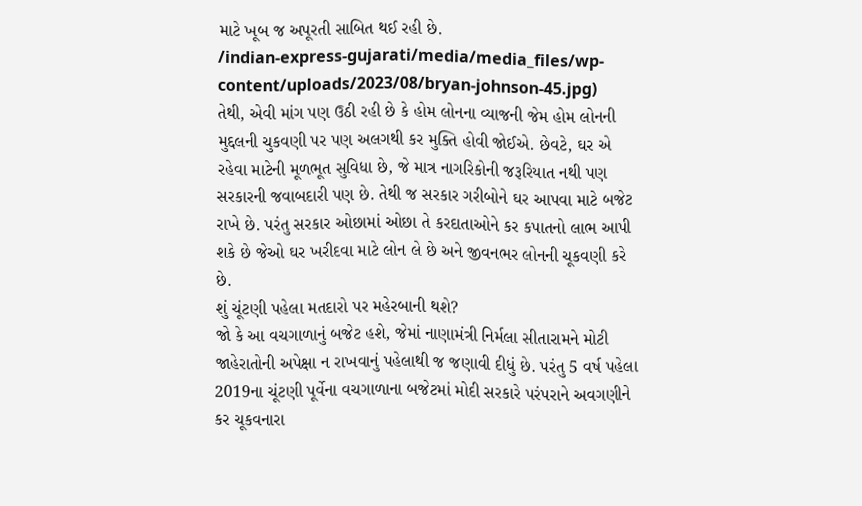માટે ખૂબ જ અપૂરતી સાબિત થઈ રહી છે.
/indian-express-gujarati/media/media_files/wp-content/uploads/2023/08/bryan-johnson-45.jpg)
તેથી, એવી માંગ પણ ઉઠી રહી છે કે હોમ લોનના વ્યાજની જેમ હોમ લોનની મુદ્દલની ચુકવણી પર પણ અલગથી કર મુક્તિ હોવી જોઈએ. છેવટે, ઘર એ રહેવા માટેની મૂળભૂત સુવિધા છે, જે માત્ર નાગરિકોની જરૂરિયાત નથી પણ સરકારની જવાબદારી પણ છે. તેથી જ સરકાર ગરીબોને ઘર આપવા માટે બજેટ રાખે છે. પરંતુ સરકાર ઓછામાં ઓછા તે કરદાતાઓને કર કપાતનો લાભ આપી શકે છે જેઓ ઘર ખરીદવા માટે લોન લે છે અને જીવનભર લોનની ચૂકવણી કરે છે.
શું ચૂંટણી પહેલા મતદારો પર મહેરબાની થશે?
જો કે આ વચગાળાનું બજેટ હશે, જેમાં નાણામંત્રી નિર્મલા સીતારામને મોટી જાહેરાતોની અપેક્ષા ન રાખવાનું પહેલાથી જ જણાવી દીધું છે. પરંતુ 5 વર્ષ પહેલા 2019ના ચૂંટણી પૂર્વેના વચગાળાના બજેટમાં મોદી સરકારે પરંપરાને અવગણીને કર ચૂકવનારા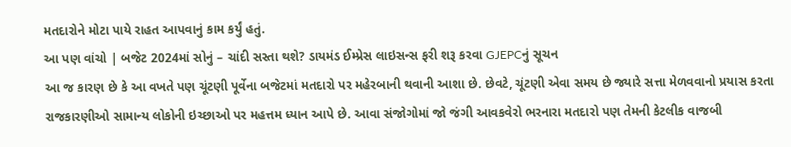મતદારોને મોટા પાયે રાહત આપવાનું કામ કર્યું હતું.
આ પણ વાંચો | બજેટ 2024માં સોનું – ચાંદી સસ્તા થશે? ડાયમંડ ઈમ્પ્રેસ લાઇસન્સ ફરી શરૂ કરવા GJEPCનું સૂચન
આ જ કારણ છે કે આ વખતે પણ ચૂંટણી પૂર્વેના બજેટમાં મતદારો પર મહેરબાની થવાની આશા છે. છેવટે, ચૂંટણી એવા સમય છે જ્યારે સત્તા મેળવવાનો પ્રયાસ કરતા રાજકારણીઓ સામાન્ય લોકોની ઇચ્છાઓ પર મહત્તમ ધ્યાન આપે છે. આવા સંજોગોમાં જો જંગી આવકવેરો ભરનારા મતદારો પણ તેમની કેટલીક વાજબી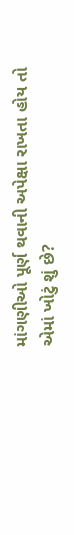માંગણીઓ પૂર્ણ થવાની અપેક્ષા રાખતા હોય તો એમાં ખોટું શું છે?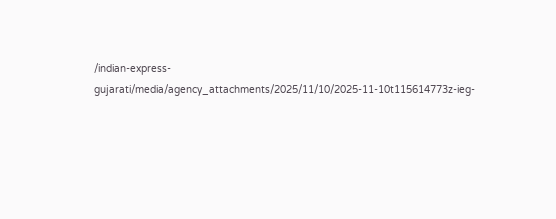/indian-express-gujarati/media/agency_attachments/2025/11/10/2025-11-10t115614773z-ieg-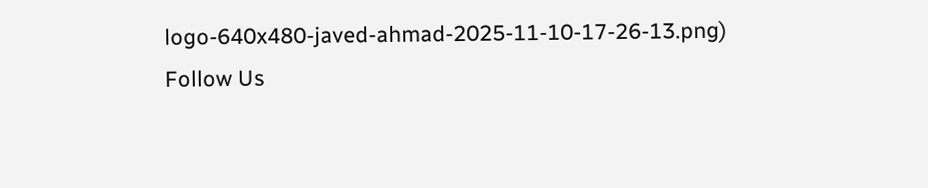logo-640x480-javed-ahmad-2025-11-10-17-26-13.png)
Follow Us